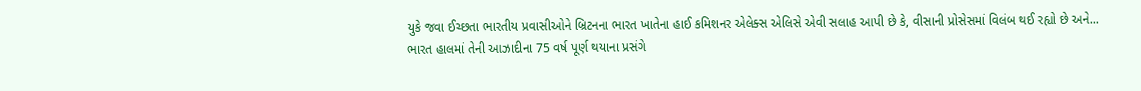યુકે જવા ઈચ્છતા ભારતીય પ્રવાસીઓને બ્રિટનના ભારત ખાતેના હાઈ કમિશનર એલેક્સ એલિસે એવી સલાહ આપી છે કે, વીસાની પ્રોસેસમાં વિલંબ થઈ રહ્યો છે અને...
ભારત હાલમાં તેની આઝાદીના 75 વર્ષ પૂર્ણ થયાના પ્રસંગે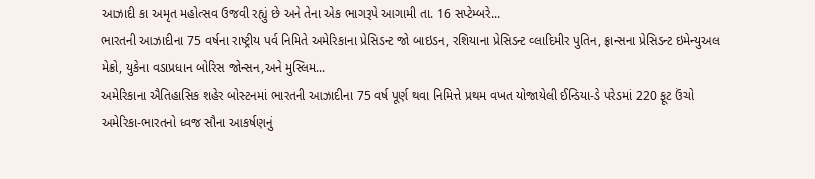આઝાદી કા અમૃત મહોત્સવ ઉજવી રહ્યું છે અને તેના એક ભાગરૂપે આગામી તા. 16 સપ્ટેમ્બરે...
ભારતની આઝાદીના 75 વર્ષના રાષ્ટ્રીય પર્વ નિમિતે અમેરિકાના પ્રેસિડન્ટ જો બાઇડન, રશિયાના પ્રેસિડન્ટ વ્લાદિમીર પુતિન, ફ્રાન્સના પ્રેસિડન્ટ ઇમેન્યુઅલ મેક્રો, યુકેના વડાપ્રધાન બોરિસ જોન્સન,અને મુસ્લિમ...
અમેરિકાના ઐતિહાસિક શહેર બોસ્ટનમાં ભારતની આઝાદીના 75 વર્ષ પૂર્ણ થવા નિમિત્તે પ્રથમ વખત યોજાયેલી ઈન્ડિયા-ડે પરેડમાં 220 ફૂટ ઉંચો અમેરિકા-ભારતનો ધ્વજ સૌના આકર્ષણનું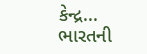કેન્દ્ર...
ભારતની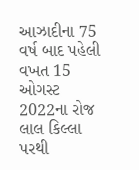આઝાદીના 75 વર્ષ બાદ પહેલી વખત 15 ઓગસ્ટ 2022ના રોજ લાલ કિલ્લા પરથી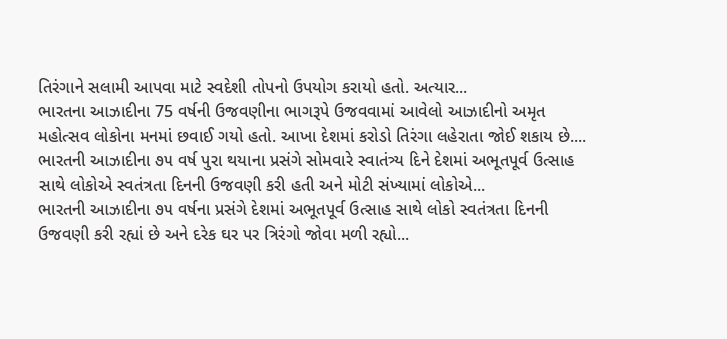તિરંગાને સલામી આપવા માટે સ્વદેશી તોપનો ઉપયોગ કરાયો હતો. અત્યાર...
ભારતના આઝાદીના 75 વર્ષની ઉજવણીના ભાગરૂપે ઉજવવામાં આવેલો આઝાદીનો અમૃત મહોત્સવ લોકોના મનમાં છવાઈ ગયો હતો. આખા દેશમાં કરોડો તિરંગા લહેરાતા જોઈ શકાય છે....
ભારતની આઝાદીના ૭૫ વર્ષ પુરા થયાના પ્રસંગે સોમવારે સ્વાતંત્ર્ય દિને દેશમાં અભૂતપૂર્વ ઉત્સાહ સાથે લોકોએ સ્વતંત્રતા દિનની ઉજવણી કરી હતી અને મોટી સંખ્યામાં લોકોએ...
ભારતની આઝાદીના ૭૫ વર્ષના પ્રસંગે દેશમાં અભૂતપૂર્વ ઉત્સાહ સાથે લોકો સ્વતંત્રતા દિનની ઉજવણી કરી રહ્યાં છે અને દરેક ઘર પર ત્રિરંગો જોવા મળી રહ્યો...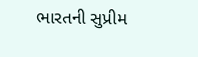ભારતની સુપ્રીમ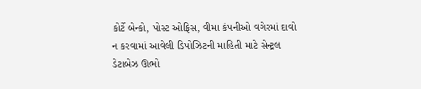કોર્ટે બેન્કો, પોસ્ટ ઓફિસ, વીમા કંપનીઓ વગેરમાં દાવો ન કરવામાં આવેલી ડિપોઝિટની માહિતી માટે સેન્ટ્રલ ડેટાબેઝ ઊભો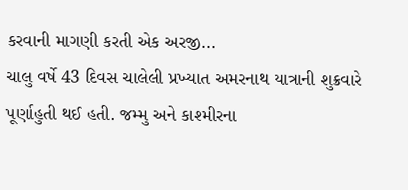કરવાની માગણી કરતી એક અરજી...
ચાલુ વર્ષે 43 દિવસ ચાલેલી પ્રખ્યાત અમરનાથ યાત્રાની શુક્રવારે પૂર્ણાહુતી થઈ હતી. જમ્મુ અને કાશ્મીરના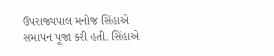ઉપરાજ્યપાલ મનોજ સિંહાએ સમાપન પૂજા કરી હતી. સિંહાએ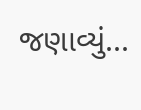જણાવ્યું...